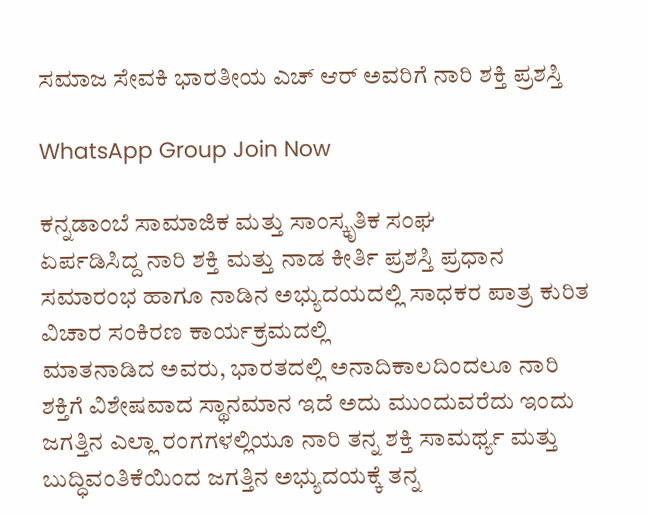ಸಮಾಜ ಸೇವಕಿ ಭಾರತೀಯ ಎಚ್ ಆರ್ ಅವರಿಗೆ ನಾರಿ ಶಕ್ತಿ ಪ್ರಶಸ್ತಿ

WhatsApp Group Join Now

ಕನ್ನಡಾಂಬೆ ಸಾಮಾಜಿಕ ಮತ್ತು ಸಾಂಸ್ಕೃತಿಕ ಸಂಘ
ಏರ್ಪಡಿಸಿದ್ದ ನಾರಿ ಶಕ್ತಿ ಮತ್ತು ನಾಡ ಕೀರ್ತಿ ಪ್ರಶಸ್ತಿ ಪ್ರಧಾನ ಸಮಾರಂಭ ಹಾಗೂ ನಾಡಿನ ಅಭ್ಯುದಯದಲ್ಲಿ ಸಾಧಕರ ಪಾತ್ರ ಕುರಿತ ವಿಚಾರ ಸಂಕಿರಣ ಕಾರ್ಯಕ್ರಮದಲ್ಲಿ
ಮಾತನಾಡಿದ ಅವರು, ಭಾರತದಲ್ಲಿ ಅನಾದಿಕಾಲದಿಂದಲೂ ನಾರಿ ಶಕ್ತಿಗೆ ವಿಶೇಷವಾದ ಸ್ಥಾನಮಾನ ಇದೆ ಅದು ಮುಂದುವರೆದು ಇಂದು ಜಗತ್ತಿನ ಎಲ್ಲಾ ರಂಗಗಳಲ್ಲಿಯೂ ನಾರಿ ತನ್ನ ಶಕ್ತಿ ಸಾಮರ್ಥ್ಯ ಮತ್ತು ಬುದ್ಧಿವಂತಿಕೆಯಿಂದ ಜಗತ್ತಿನ ಅಭ್ಯುದಯಕ್ಕೆ ತನ್ನ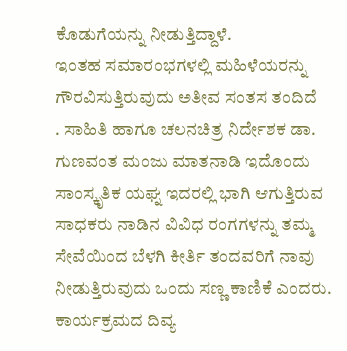ಕೊಡುಗೆಯನ್ನು ನೀಡುತ್ತಿದ್ದಾಳೆ.
ಇಂತಹ ಸಮಾರಂಭಗಳಲ್ಲಿ ಮಹಿಳೆಯರನ್ನು ಗೌರವಿಸುತ್ತಿರುವುದು ಅತೀವ ಸಂತಸ ತಂದಿದೆ
. ಸಾಹಿತಿ ಹಾಗೂ ಚಲನಚಿತ್ರ ನಿರ್ದೇಶಕ ಡಾ. ಗುಣವಂತ ಮಂಜು ಮಾತನಾಡಿ ಇದೊಂದು ಸಾಂಸ್ಕೃತಿಕ ಯಘ್ನ ಇದರಲ್ಲಿ ಭಾಗಿ ಆಗುತ್ತಿರುವ ಸಾಧಕರು ನಾಡಿನ ವಿವಿಧ ರಂಗಗಳನ್ನು ತಮ್ಮ ಸೇವೆಯಿಂದ ಬೆಳಗಿ ಕೀರ್ತಿ ತಂದವರಿಗೆ ನಾವು ನೀಡುತ್ತಿರುವುದು ಒಂದು ಸಣ್ಣ ಕಾಣಿಕೆ ಎಂದರು.
ಕಾರ್ಯಕ್ರಮದ ದಿವ್ಯ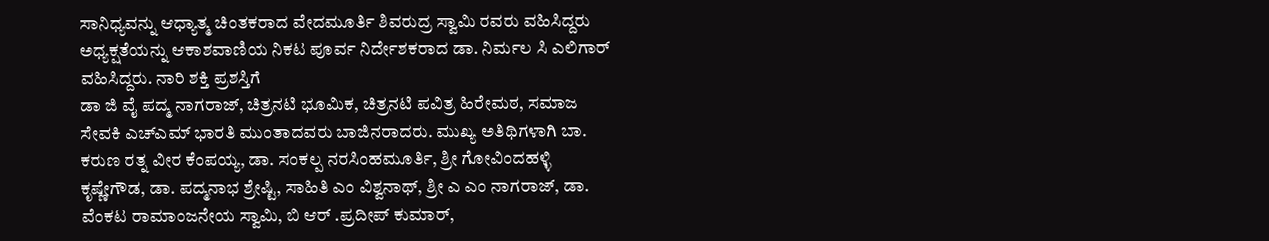ಸಾನಿಧ್ಯವನ್ನು ಆಧ್ಯಾತ್ಮ ಚಿಂತಕರಾದ ವೇದಮೂರ್ತಿ ಶಿವರುದ್ರ ಸ್ವಾಮಿ ರವರು ವಹಿಸಿದ್ದರು‌ ಅಧ್ಯಕ್ಷತೆಯನ್ನು ಆಕಾಶವಾಣಿಯ ನಿಕಟ ಪೂರ್ವ ನಿರ್ದೇಶಕರಾದ ಡಾ. ನಿರ್ಮಲ ಸಿ ಎಲಿಗಾರ್ ವಹಿಸಿದ್ದರು. ನಾರಿ ಶಕ್ತಿ ಪ್ರಶಸ್ತಿಗೆ
ಡಾ ಜಿ ವೈ ಪದ್ಮ ನಾಗರಾಜ್, ಚಿತ್ರನಟಿ ಭೂಮಿಕ, ಚಿತ್ರನಟಿ ಪವಿತ್ರ ಹಿರೇಮಠ, ಸಮಾಜ ಸೇವಕಿ ಎಚ್ಎಮ್ ಭಾರತಿ ಮುಂತಾದವರು ಬಾಜಿನರಾದರು. ಮುಖ್ಯ ಅತಿಥಿಗಳಾಗಿ ಬಾ. ಕರುಣ ರತ್ನ ವೀರ ಕೆಂಪಯ್ಯ, ಡಾ. ಸಂಕಲ್ಪ ನರಸಿಂಹಮೂರ್ತಿ, ಶ್ರೀ ಗೋವಿಂದಹಳ್ಳಿ ಕೃಷ್ಣೇಗೌಡ, ಡಾ. ಪದ್ಮನಾಭ ಶ್ರೇಷ್ಟಿ, ಸಾಹಿತಿ ಎಂ ವಿಶ್ವನಾಥ್, ಶ್ರೀ ಎ ಎಂ ನಾಗರಾಜ್, ಡಾ. ವೆಂಕಟ ರಾಮಾಂಜನೇಯ ಸ್ವಾಮಿ, ಬಿ ಆರ್ .ಪ್ರದೀಪ್ ಕುಮಾರ್,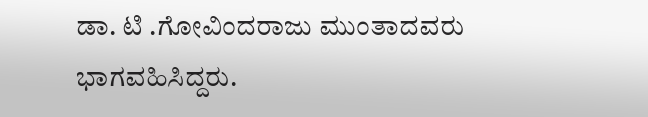ಡಾ. ಟಿ .ಗೋವಿಂದರಾಜು ಮುಂತಾದವರು ಭಾಗವಹಿಸಿದ್ದರು.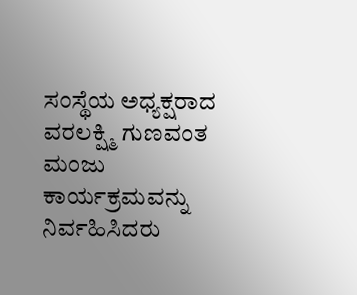ಸಂಸ್ಥೆಯ ಅಧ್ಯಕ್ಷರಾದ ವರಲಕ್ಷ್ಮಿ ಗುಣವಂತ ಮಂಜು
ಕಾರ್ಯಕ್ರಮವನ್ನು ನಿರ್ವಹಿಸಿದರು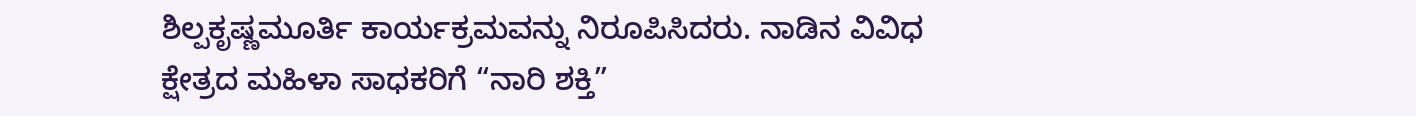ಶಿಲ್ಪಕೃಷ್ಣಮೂರ್ತಿ ಕಾರ್ಯಕ್ರಮವನ್ನು ನಿರೂಪಿಸಿದರು. ನಾಡಿನ ವಿವಿಧ ಕ್ಷೇತ್ರದ ಮಹಿಳಾ ಸಾಧಕರಿಗೆ “ನಾರಿ ಶಕ್ತಿ”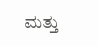ಮತ್ತು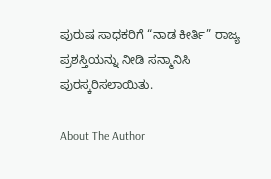ಪುರುಷ ಸಾಧಕರಿಗೆ “ನಾಡ ಕೀರ್ತಿ” ರಾಜ್ಯ ಪ್ರಶಸ್ತಿಯನ್ನು ನೀಡಿ ಸನ್ಮಾನಿಸಿ ಪುರಸ್ಕರಿಸಲಾಯಿತು.

About The Author